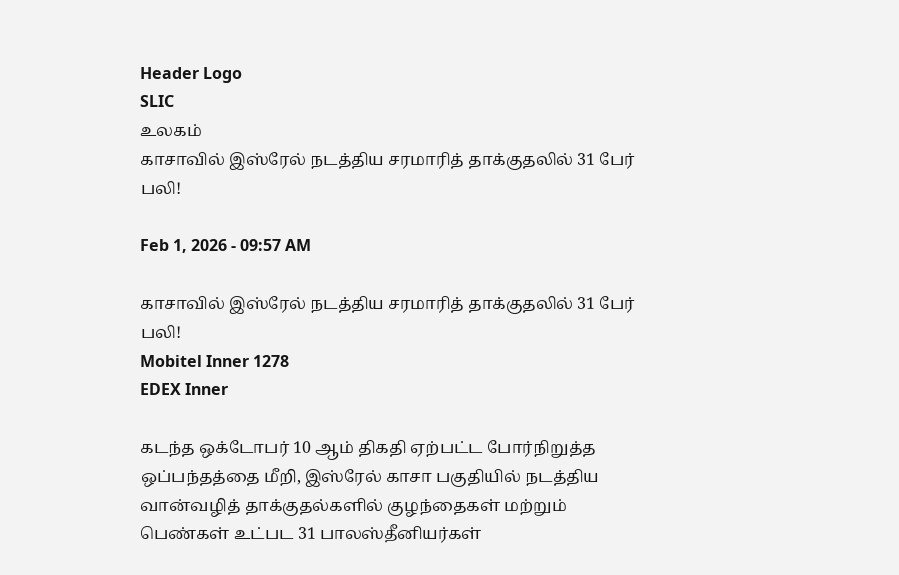Header Logo
SLIC
உலகம்
காசாவில் இஸ்ரேல் நடத்திய சரமாரித் தாக்குதலில் 31 பேர் பலி!

Feb 1, 2026 - 09:57 AM

காசாவில் இஸ்ரேல் நடத்திய சரமாரித் தாக்குதலில் 31 பேர் பலி!
Mobitel Inner 1278
EDEX Inner

கடந்த ஒக்டோபர் 10 ஆம் திகதி ஏற்பட்ட போர்நிறுத்த ஒப்பந்தத்தை மீறி, இஸ்ரேல் காசா பகுதியில் நடத்திய வான்வழித் தாக்குதல்களில் குழந்தைகள் மற்றும் பெண்கள் உட்பட 31 பாலஸ்தீனியர்கள்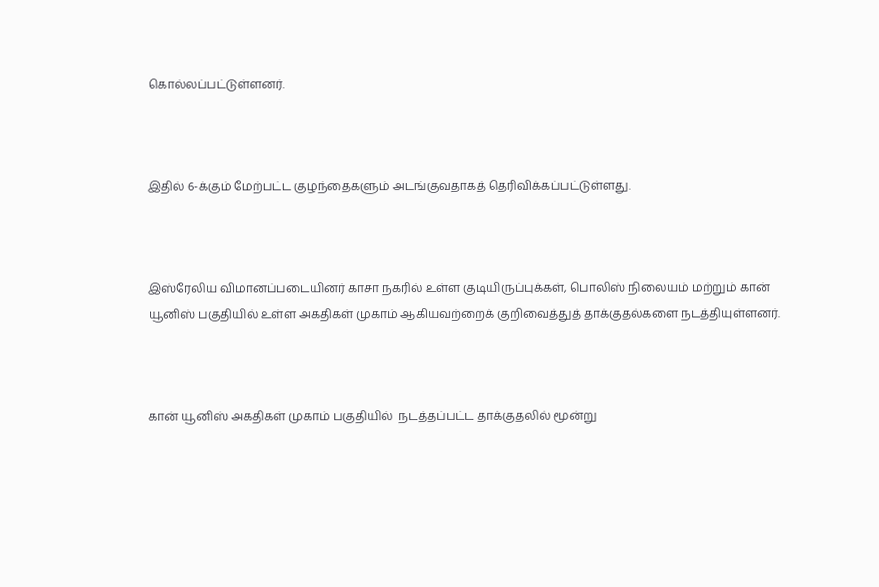கொல்லப்பட்டுள்ளனர்.



இதில் 6-க்கும் மேற்பட்ட குழந்தைகளும் அடங்குவதாகத் தெரிவிக்கப்பட்டுள்ளது.



இஸ்ரேலிய விமானப்படையினர் காசா நகரில் உள்ள குடியிருப்புக்கள், பொலிஸ் நிலையம் மற்றும் கான் யூனிஸ் பகுதியில் உள்ள அகதிகள் முகாம் ஆகியவற்றைக் குறிவைத்துத் தாக்குதல்களை நடத்தியுள்ளனர்.



கான் யூனிஸ் அகதிகள் முகாம் பகுதியில்  நடத்தப்பட்ட தாக்குதலில் மூன்று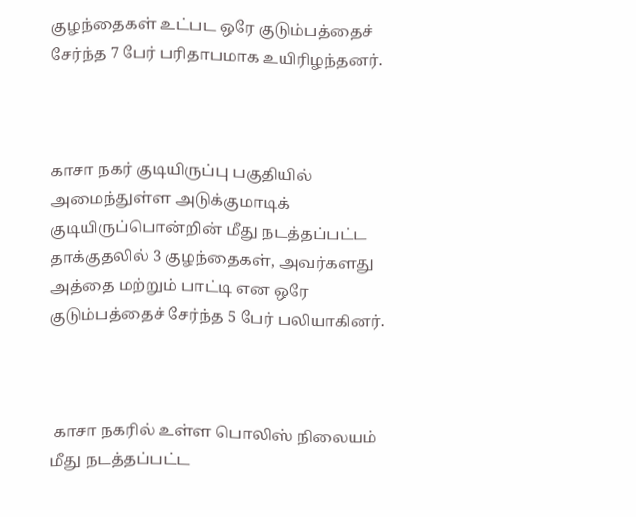குழந்தைகள் உட்பட ஒரே குடும்பத்தைச் சேர்ந்த 7 பேர் பரிதாபமாக உயிரிழந்தனர்.



காசா நகர் குடியிருப்பு பகுதியில் அமைந்துள்ள அடுக்குமாடிக் குடியிருப்பொன்றின் மீது நடத்தப்பட்ட தாக்குதலில் 3 குழந்தைகள், அவர்களது அத்தை மற்றும் பாட்டி என ஒரே குடும்பத்தைச் சேர்ந்த 5 பேர் பலியாகினர்.



 காசா நகரில் உள்ள பொலிஸ் நிலையம் மீது நடத்தப்பட்ட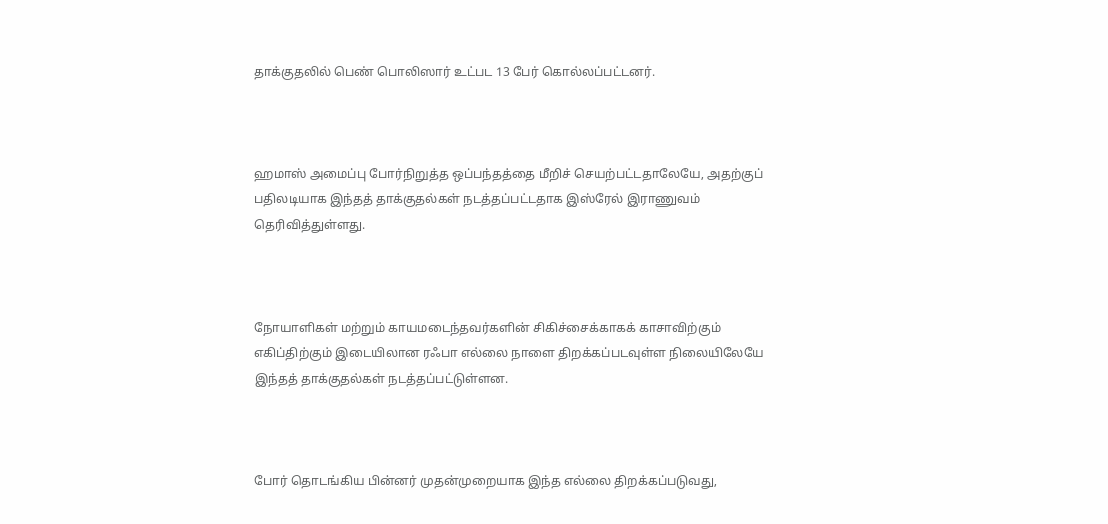தாக்குதலில் பெண் பொலிஸார் உட்பட 13 பேர் கொல்லப்பட்டனர்.



ஹமாஸ் அமைப்பு போர்நிறுத்த ஒப்பந்தத்தை மீறிச் செயற்பட்டதாலேயே, அதற்குப் பதிலடியாக இந்தத் தாக்குதல்கள் நடத்தப்பட்டதாக இஸ்ரேல் இராணுவம் தெரிவித்துள்ளது.



நோயாளிகள் மற்றும் காயமடைந்தவர்களின் சிகிச்சைக்காகக் காசாவிற்கும் எகிப்திற்கும் இடையிலான ரஃபா எல்லை நாளை திறக்கப்படவுள்ள நிலையிலேயே இந்தத் தாக்குதல்கள் நடத்தப்பட்டுள்ளன.



போர் தொடங்கிய பின்னர் முதன்முறையாக இந்த எல்லை திறக்கப்படுவது,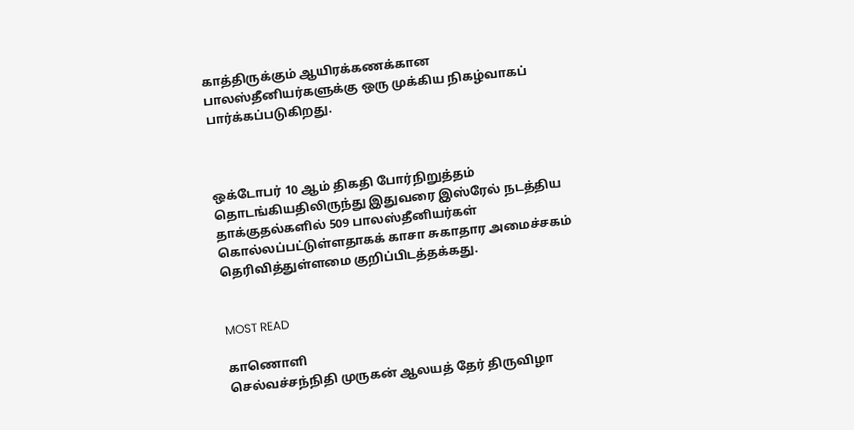காத்திருக்கும் ஆயிரக்கணக்கான பாலஸ்தீனியர்களுக்கு ஒரு முக்கிய நிகழ்வாகப் பார்க்கப்படுகிறது.



ஒக்டோபர் 10 ஆம் திகதி போர்நிறுத்தம் தொடங்கியதிலிருந்து இதுவரை இஸ்ரேல் நடத்திய தாக்குதல்களில் 509 பாலஸ்தீனியர்கள் கொல்லப்பட்டுள்ளதாகக் காசா சுகாதார அமைச்சகம் தெரிவித்துள்ளமை குறிப்பிடத்தக்கது.


MOST READ

காணொளி
செல்வச்சந்நிதி முருகன் ஆலயத் தேர் திருவிழா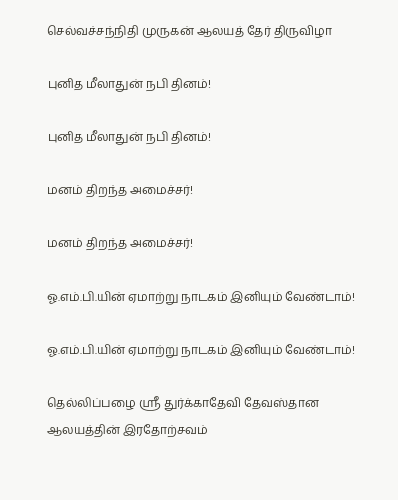செல்வச்சந்நிதி முருகன் ஆலயத் தேர் திருவிழா

புனித மீலாதுன் நபி தினம்!

புனித மீலாதுன் நபி தினம்!

மனம் திறந்த அமைச்சர்!

மனம் திறந்த அமைச்சர்!

ஓ.எம்.பி.யின் ஏமாற்று நாடகம் இனியும் வேண்டாம்!

ஓ.எம்.பி.யின் ஏமாற்று நாடகம் இனியும் வேண்டாம்!

தெல்லிப்பழை ஸ்ரீ துர்க்காதேவி தேவஸ்தான ஆலயத்தின் இரதோற்சவம்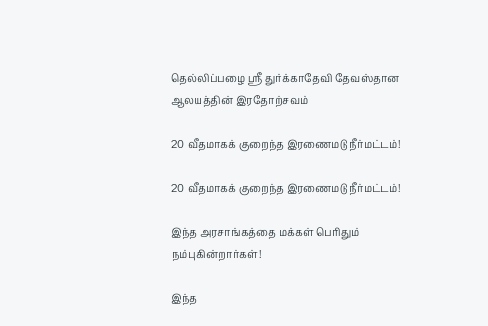தெல்லிப்பழை ஸ்ரீ துர்க்காதேவி தேவஸ்தான ஆலயத்தின் இரதோற்சவம்

20 வீதமாகக் குறைந்த இரணைமடு நீர்மட்டம்!

20 வீதமாகக் குறைந்த இரணைமடு நீர்மட்டம்!

இந்த அரசாங்கத்தை மக்கள் பெரிதும் நம்புகின்றார்கள்!

இந்த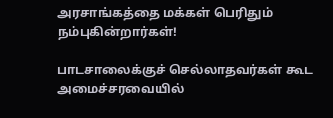அரசாங்கத்தை மக்கள் பெரிதும் நம்புகின்றார்கள்!

பாடசாலைக்குச் செல்லாதவர்கள் கூட அமைச்சரவையில்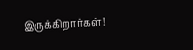இருக்கிறார்கள்!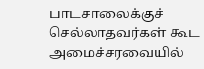பாடசாலைக்குச் செல்லாதவர்கள் கூட அமைச்சரவையில்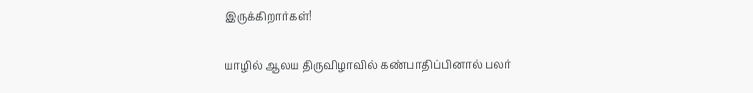இருக்கிறார்கள்!

யாழில் ஆலய திருவிழாவில் கண்பாதிப்பினால் பலர்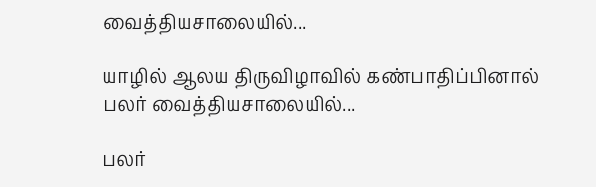வைத்தியசாலையில்...

யாழில் ஆலய திருவிழாவில் கண்பாதிப்பினால் பலர் வைத்தியசாலையில்...

பலர்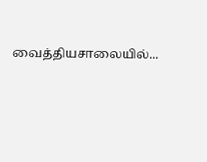வைத்தியசாலையில்...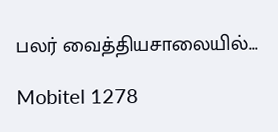பலர் வைத்தியசாலையில்...

Mobitel 1278